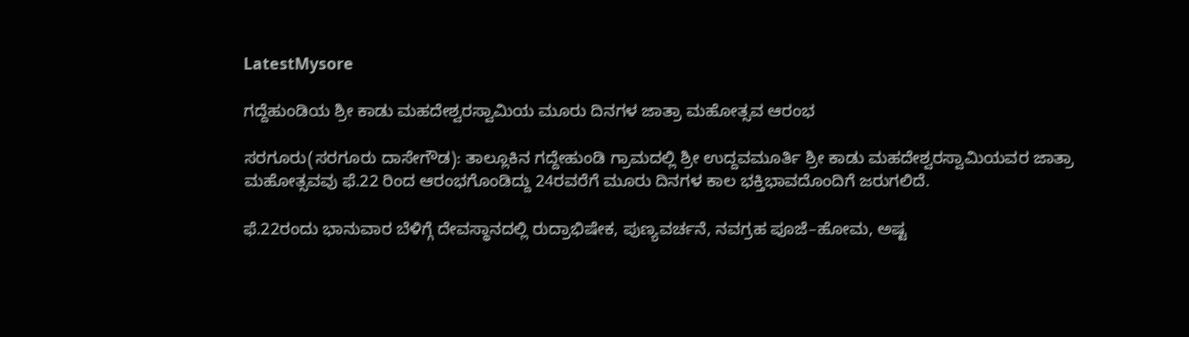LatestMysore

ಗದ್ದೆಹುಂಡಿಯ ಶ್ರೀ ಕಾಡು ಮಹದೇಶ್ವರಸ್ವಾಮಿಯ ಮೂರು ದಿನಗಳ ಜಾತ್ರಾ ಮಹೋತ್ಸವ ಆರಂಭ

ಸರಗೂರು(ಸರಗೂರು ದಾಸೇಗೌಡ): ತಾಲ್ಲೂಕಿನ ಗದ್ದೇಹುಂಡಿ ಗ್ರಾಮದಲ್ಲಿ ಶ್ರೀ ಉದ್ದವಮೂರ್ತಿ ಶ್ರೀ ಕಾಡು ಮಹದೇಶ್ವರಸ್ವಾಮಿಯವರ ಜಾತ್ರಾ ಮಹೋತ್ಸವವು ಫೆ.22 ರಿಂದ ಆರಂಭಗೊಂಡಿದ್ದು 24ರವರೆಗೆ ಮೂರು ದಿನಗಳ ಕಾಲ ಭಕ್ತಿಭಾವದೊಂದಿಗೆ ಜರುಗಲಿದೆ.

ಫೆ.22ರಂದು ಭಾನುವಾರ ಬೆಳಿಗ್ಗೆ ದೇವಸ್ಥಾನದಲ್ಲಿ ರುದ್ರಾಭಿಷೇಕ, ಪುಣ್ಯವರ್ಚನೆ, ನವಗ್ರಹ ಪೂಜೆ–ಹೋಮ, ಅಷ್ಟ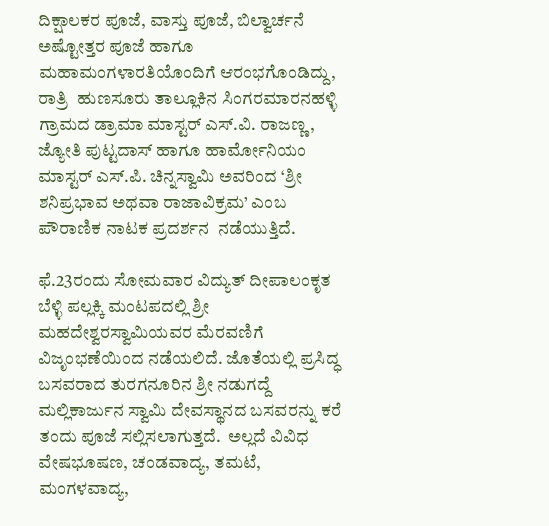ದಿಕ್ಷಾಲಕರ ಪೂಜೆ, ವಾಸ್ತು ಪೂಜೆ, ಬಿಲ್ವಾರ್ಚನೆ ಅಷ್ಟೋತ್ತರ ಪೂಜೆ ಹಾಗೂ ಮಹಾಮಂಗಳಾರತಿಯೊಂದಿಗೆ ಆರಂಭಗೊಂಡಿದ್ದು, ರಾತ್ರಿ  ಹುಣಸೂರು ತಾಲ್ಲೂಕಿನ ಸಿಂಗರಮಾರನಹಳ್ಳಿ ಗ್ರಾಮದ ಡ್ರಾಮಾ ಮಾಸ್ಟರ್ ಎಸ್.ವಿ. ರಾಜಣ್ಣ, ಜ್ಯೋತಿ ಪುಟ್ಟದಾಸ್ ಹಾಗೂ ಹಾರ್ಮೋನಿಯಂ ಮಾಸ್ಟರ್ ಎಸ್.ಪಿ. ಚಿನ್ನಸ್ವಾಮಿ ಅವರಿಂದ ‘ಶ್ರೀ ಶನಿಪ್ರಭಾವ ಅಥವಾ ರಾಜಾವಿಕ್ರಮ’ ಎಂಬ ಪೌರಾಣಿಕ ನಾಟಕ ಪ್ರದರ್ಶನ  ನಡೆಯುತ್ತಿದೆ.

ಫೆ.23ರಂದು ಸೋಮವಾರ ವಿದ್ಯುತ್ ದೀಪಾಲಂಕೃತ ಬೆಳ್ಳಿ ಪಲ್ಲಕ್ಕಿ ಮಂಟಪದಲ್ಲಿ ಶ್ರೀ ಮಹದೇಶ್ವರಸ್ವಾಮಿಯವರ ಮೆರವಣಿಗೆ ವಿಜೃಂಭಣೆಯಿಂದ ನಡೆಯಲಿದೆ. ಜೊತೆಯಲ್ಲಿ ಪ್ರಸಿದ್ಧ ಬಸವರಾದ ತುರಗನೂರಿನ ಶ್ರೀ ನಡುಗದ್ದೆ ಮಲ್ಲಿಕಾರ್ಜುನ ಸ್ವಾಮಿ ದೇವಸ್ಥಾನದ ಬಸವರನ್ನು ಕರೆ ತಂದು ಪೂಜೆ ಸಲ್ಲಿಸಲಾಗುತ್ತದೆ.  ಅಲ್ಲದೆ ವಿವಿಧ ವೇಷಭೂಷಣ, ಚಂಡವಾದ್ಯ, ತಮಟೆ, ಮಂಗಳವಾದ್ಯ,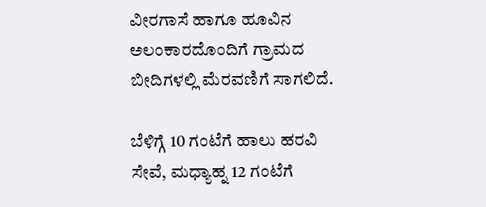ವೀರಗಾಸೆ ಹಾಗೂ ಹೂವಿನ ಅಲಂಕಾರದೊಂದಿಗೆ ಗ್ರಾಮದ ಬೀದಿಗಳಲ್ಲಿ ಮೆರವಣಿಗೆ ಸಾಗಲಿದೆ.

ಬೆಳಿಗ್ಗೆ 10 ಗಂಟೆಗೆ ಹಾಲು ಹರವಿ ಸೇವೆ, ಮಧ್ಯಾಹ್ನ 12 ಗಂಟೆಗೆ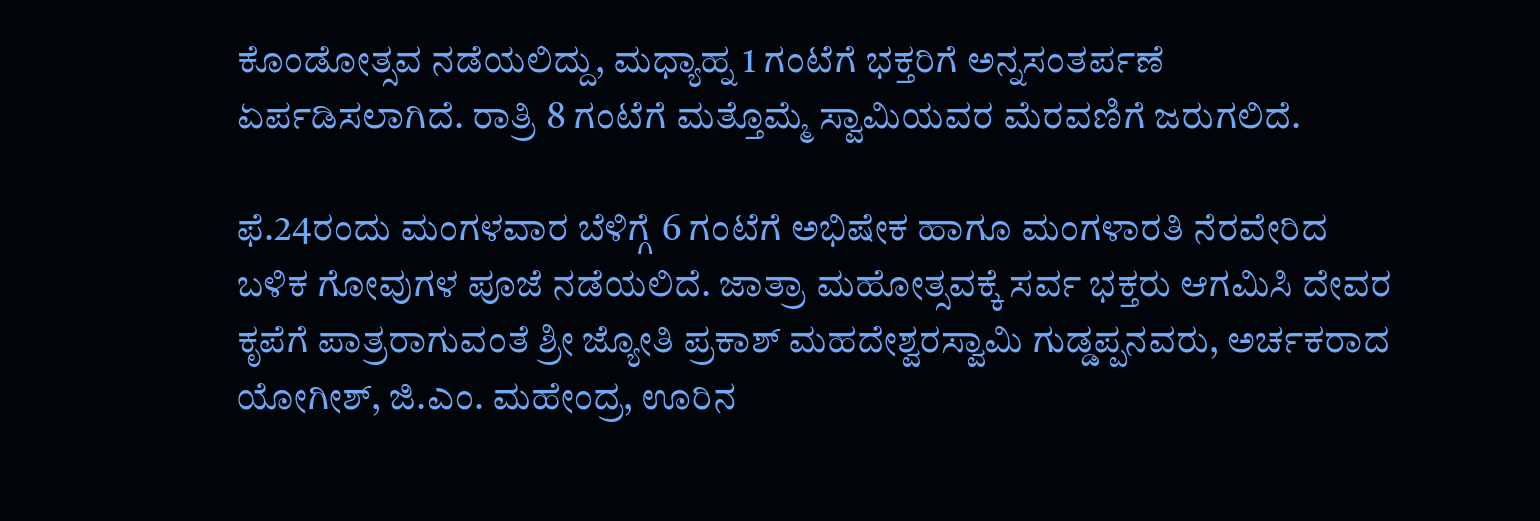ಕೊಂಡೋತ್ಸವ ನಡೆಯಲಿದ್ದು, ಮಧ್ಯಾಹ್ನ 1 ಗಂಟೆಗೆ ಭಕ್ತರಿಗೆ ಅನ್ನಸಂತರ್ಪಣೆ ಏರ್ಪಡಿಸಲಾಗಿದೆ. ರಾತ್ರಿ 8 ಗಂಟೆಗೆ ಮತ್ತೊಮ್ಮೆ ಸ್ವಾಮಿಯವರ ಮೆರವಣಿಗೆ ಜರುಗಲಿದೆ.

ಫೆ.24ರಂದು ಮಂಗಳವಾರ ಬೆಳಿಗ್ಗೆ 6 ಗಂಟೆಗೆ ಅಭಿಷೇಕ ಹಾಗೂ ಮಂಗಳಾರತಿ ನೆರವೇರಿದ ಬಳಿಕ ಗೋವುಗಳ ಪೂಜೆ ನಡೆಯಲಿದೆ. ಜಾತ್ರಾ ಮಹೋತ್ಸವಕ್ಕೆ ಸರ್ವ ಭಕ್ತರು ಆಗಮಿಸಿ ದೇವರ ಕೃಪೆಗೆ ಪಾತ್ರರಾಗುವಂತೆ ಶ್ರೀ ಜ್ಯೋತಿ ಪ್ರಕಾಶ್ ಮಹದೇಶ್ವರಸ್ವಾಮಿ ಗುಡ್ಡಪ್ಪನವರು, ಅರ್ಚಕರಾದ ಯೋಗೀಶ್, ಜಿ.ಎಂ. ಮಹೇಂದ್ರ, ಊರಿನ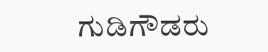ಗುಡಿಗೌಡರು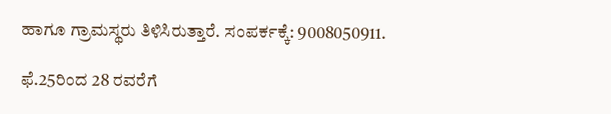ಹಾಗೂ ಗ್ರಾಮಸ್ಥರು ತಿಳಿಸಿರುತ್ತಾರೆ. ಸಂಪರ್ಕಕ್ಕೆ: 9008050911.

ಫೆ.25ರಿಂದ 28 ರವರೆಗೆ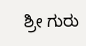ಶ್ರೀ ಗುರು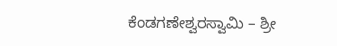ಕೆಂಡಗಣೇಶ್ವರಸ್ವಾಮಿ – ಶ್ರೀ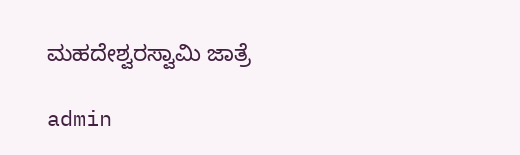ಮಹದೇಶ್ವರಸ್ವಾಮಿ ಜಾತ್ರೆ

admin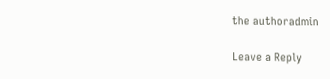the authoradmin

Leave a Reply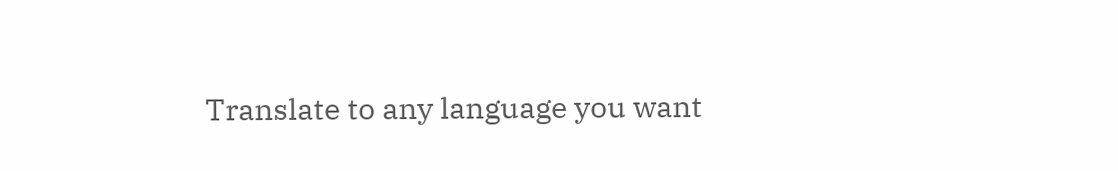Translate to any language you want